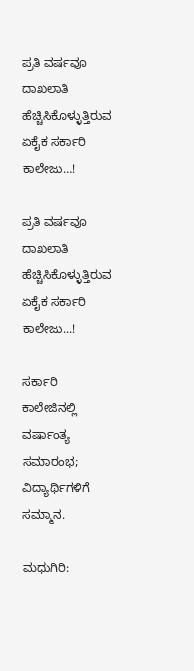ಪ್ರತಿ ವರ್ಷವೂ ದಾಖಲಾತಿ ಹೆಚ್ಚಿಸಿಕೊಳ್ಳುತ್ತಿರುವ ಏಕೈಕ ಸರ್ಕಾರಿ ಕಾಲೇಜು…!

ಪ್ರತಿ ವರ್ಷವೂ ದಾಖಲಾತಿ ಹೆಚ್ಚಿಸಿಕೊಳ್ಳುತ್ತಿರುವ ಏಕೈಕ ಸರ್ಕಾರಿ ಕಾಲೇಜು...!

ಸರ್ಕಾರಿ ಕಾಲೇಜಿನಲ್ಲಿ ವರ್ಷಾಂತ್ಯ ಸಮಾರಂಭ; ವಿದ್ಯಾರ್ಥಿಗಳಿಗೆ ಸಮ್ಮಾನ.

ಮಧುಗಿರಿ: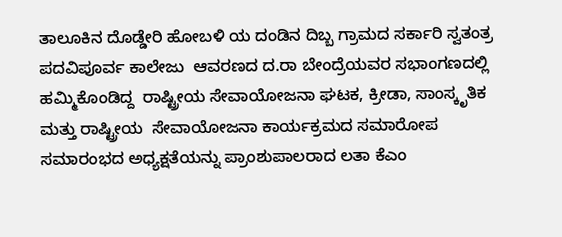ತಾಲೂಕಿನ ದೊಡ್ಡೇರಿ ಹೋಬಳಿ ಯ ದಂಡಿನ ದಿಬ್ಬ ಗ್ರಾಮದ ಸರ್ಕಾರಿ ಸ್ವತಂತ್ರ ಪದವಿಪೂರ್ವ ಕಾಲೇಜು  ಆವರಣದ ದ.ರಾ ಬೇಂದ್ರೆಯವರ ಸಭಾಂಗಣದಲ್ಲಿ ಹಮ್ಮಿಕೊಂಡಿದ್ದ  ರಾಷ್ಟ್ರೀಯ ಸೇವಾಯೋಜನಾ ಘಟಕ, ಕ್ರೀಡಾ, ಸಾಂಸ್ಕೃತಿಕ ಮತ್ತು ರಾಷ್ಟ್ರೀಯ  ಸೇವಾಯೋಜನಾ ಕಾರ್ಯಕ್ರಮದ ಸಮಾರೋಪ ಸಮಾರಂಭದ ಅಧ್ಯಕ್ಷತೆಯನ್ನು ಪ್ರಾಂಶುಪಾಲರಾದ ಲತಾ ಕೆಎಂ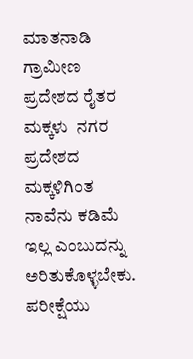ಮಾತನಾಡಿ ಗ್ರಾಮೀಣ ಪ್ರದೇಶದ ರೈತರ ಮಕ್ಕಳು  ನಗರ ಪ್ರದೇಶದ ಮಕ್ಕಳಿಗಿಂತ ನಾವೆನು ಕಡಿಮೆ ಇಲ್ಲ ಎಂಬುದನ್ನು ಅರಿತುಕೊಳ್ಳಬೇಕು. ಪರೀಕ್ಷೆಯು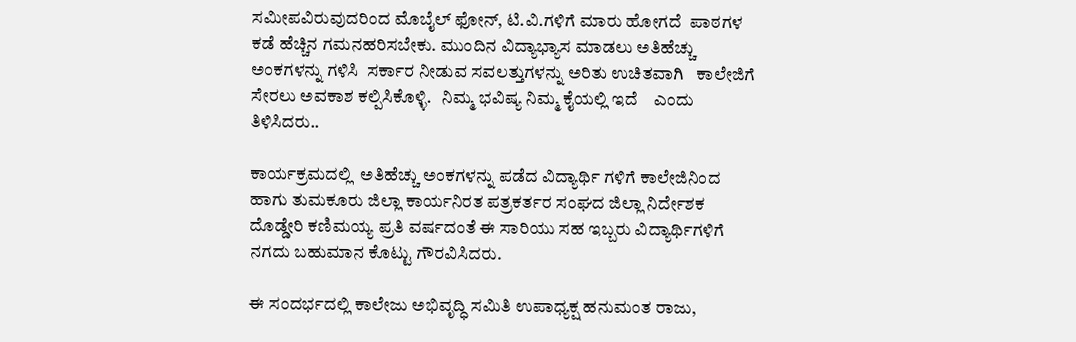ಸಮೀಪವಿರುವುದರಿಂದ ಮೊಬೈಲ್ ಫೋನ್, ಟಿ.ವಿ.ಗಳಿಗೆ ಮಾರು ಹೋಗದೆ  ಪಾಠಗಳ ಕಡೆ ಹೆಚ್ಚಿನ ಗಮನಹರಿಸಬೇಕು. ಮುಂದಿನ ವಿದ್ಯಾಭ್ಯಾಸ ಮಾಡಲು ಅತಿಹೆಚ್ಚು ಅಂಕಗಳನ್ನು ಗಳಿಸಿ  ಸರ್ಕಾರ ನೀಡುವ ಸವಲತ್ತುಗಳನ್ನು ಅರಿತು ಉಚಿತವಾಗಿ   ಕಾಲೇಜಿಗೆ ಸೇರಲು ಅವಕಾಶ ಕಲ್ಪಿಸಿಕೊಳ್ಳಿ.   ನಿಮ್ಮ ಭವಿಷ್ಯ ನಿಮ್ಮ ಕೈಯಲ್ಲಿ ಇದೆ    ಎಂದು ತಿಳಿಸಿದರು..

ಕಾರ್ಯಕ್ರಮದಲ್ಲಿ  ಅತಿಹೆಚ್ಚು ಅಂಕಗಳನ್ನು ಪಡೆದ ವಿದ್ಯಾರ್ಥಿ ಗಳಿಗೆ ಕಾಲೇಜಿನಿಂದ ಹಾಗು ತುಮಕೂರು ಜಿಲ್ಲಾ ಕಾರ್ಯನಿರತ ಪತ್ರಕರ್ತರ ಸಂಘದ ಜಿಲ್ಲಾ ನಿರ್ದೇಶಕ ದೊಡ್ಡೇರಿ ಕಣಿಮಯ್ಯ ಪ್ರತಿ ವರ್ಷದಂತೆ ಈ ಸಾರಿಯು ಸಹ ಇಬ್ಬರು ವಿದ್ಯಾರ್ಥಿಗಳಿಗೆ ನಗದು ಬಹುಮಾನ ಕೊಟ್ಟು ಗೌರವಿಸಿದರು.

ಈ ಸಂದರ್ಭದಲ್ಲಿ ಕಾಲೇಜು ಅಭಿವೃದ್ಧಿ ಸಮಿತಿ ಉಪಾಧ್ಯಕ್ಷ ಹನುಮಂತ ರಾಜು,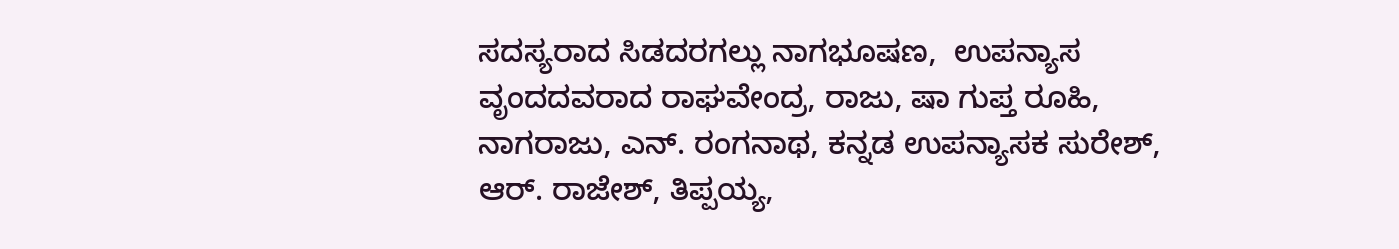ಸದಸ್ಯರಾದ ಸಿಡದರಗಲ್ಲು ನಾಗಭೂಷಣ,  ಉಪನ್ಯಾಸ ವೃಂದದವರಾದ ರಾಘವೇಂದ್ರ, ರಾಜು, ಷಾ ಗುಪ್ತ ರೂಹಿ, ನಾಗರಾಜು, ಎನ್. ರಂಗನಾಥ, ಕನ್ನಡ ಉಪನ್ಯಾಸಕ ಸುರೇಶ್, ಆರ್. ರಾಜೇಶ್, ತಿಪ್ಪಯ್ಯ,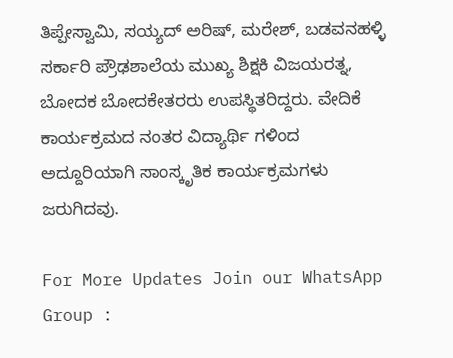ತಿಪ್ಪೇಸ್ವಾಮಿ, ಸಯ್ಯದ್ ಅರಿಷ್, ಮರೇಶ್, ಬಡವನಹಳ್ಳಿ ಸರ್ಕಾರಿ ಪ್ರೌಢಶಾಲೆಯ ಮುಖ್ಯ ಶಿಕ್ಷಕಿ ವಿಜಯರತ್ನ,  ಬೋದಕ ಬೋದಕೇತರರು ಉಪಸ್ಥಿತರಿದ್ದರು. ವೇದಿಕೆ ಕಾರ್ಯಕ್ರಮದ ನಂತರ ವಿದ್ಯಾರ್ಥಿ ಗಳಿಂದ ಅದ್ದೂರಿಯಾಗಿ ಸಾಂಸ್ಕೃತಿಕ ಕಾರ್ಯಕ್ರಮಗಳು ಜರುಗಿದವು.

For More Updates Join our WhatsApp Group :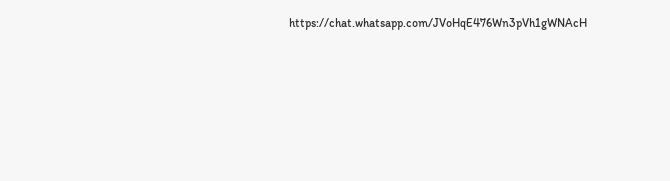https://chat.whatsapp.com/JVoHqE476Wn3pVh1gWNAcH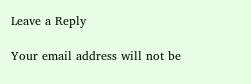Leave a Reply

Your email address will not be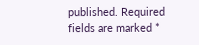published. Required fields are marked *